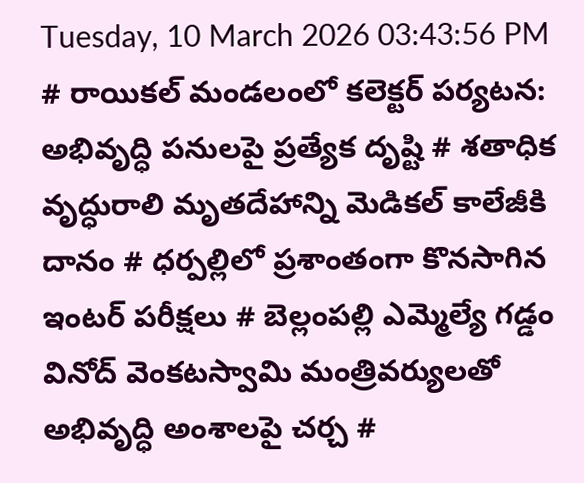Tuesday, 10 March 2026 03:43:56 PM
# రాయికల్ మండలంలో కలెక్టర్ పర్యటన: అభివృద్ధి పనులపై ప్రత్యేక దృష్టి # శతాధిక వృద్ధురాలి మృతదేహాన్ని మెడికల్ కాలేజీకి దానం # ధర్పల్లిలో ప్రశాంతంగా కొనసాగిన ఇంటర్ పరీక్షలు # బెల్లంపల్లి ఎమ్మెల్యే గడ్డం వినోద్ వెంకటస్వామి మంత్రివర్యులతో అభివృద్ధి అంశాలపై చర్చ #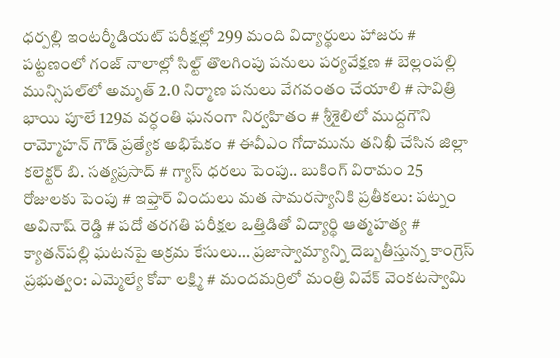ధర్పల్లి ఇంటర్మీడియట్ పరీక్షల్లో 299 మంది విద్యార్థులు హాజరు # పట్టణంలో గంజ్ నాలాల్లో సిల్ట్ తొలగింపు పనులు పర్యవేక్షణ # బెల్లంపల్లి మున్సిపల్‌లో అమృత్ 2.0 నిర్మాణ పనులు వేగవంతం చేయాలి # సావిత్రి భాయి పూలే 129వ వర్ధంతి ఘనంగా నిర్వహితం # శ్రీశైలిలో ముద్దగౌని రామ్మోహన్ గౌడ్ ప్రత్యేక అభిషేకం # ఈవీఎం గోదామును తనిఖీ చేసిన జిల్లా కలెక్టర్ బి. సత్యప్రసాద్ # గ్యాస్ ధరలు పెంపు.. బుకింగ్ విరామం 25 రోజులకు పెంపు # ఇఫ్తార్ విందులు మత సామరస్యానికి ప్రతీకలు: పట్నం అవినాష్ రెడ్డి # పదో తరగతి పరీక్షల ఒత్తిడితో విద్యార్థి ఆత్మహత్య # క్యాతన్‌పల్లి ఘటనపై అక్రమ కేసులు… ప్రజాస్వామ్యాన్ని దెబ్బతీస్తున్న కాంగ్రెస్ ప్రభుత్వం: ఎమ్మెల్యే కోవా లక్ష్మి # మందమర్రిలో మంత్రి వివేక్ వెంకటస్వామి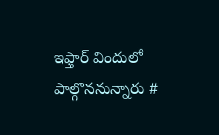ఇఫ్తార్ విందులో పాల్గొననున్నారు #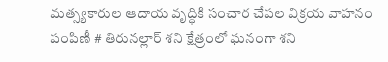మత్స్యకారుల ఆదాయ వృద్ధికి సంచార చేపల విక్రయ వాహనం పంపిణీ # తిరునల్లార్ శని క్షేత్రంలో ఘనంగా శని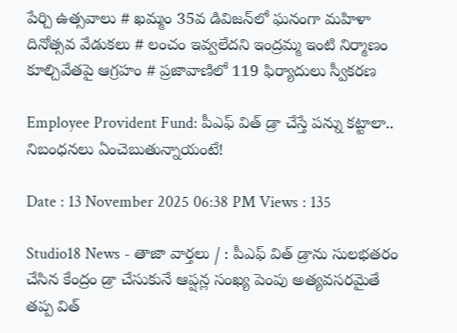పేర్చి ఉత్సవాలు # ఖమ్మం 35వ డివిజన్‌లో ఘనంగా మహిళా దినోత్సవ వేడుకలు # లంచం ఇవ్వలేదని ఇంద్రమ్మ ఇంటి నిర్మాణం కూల్చివేతపై ఆగ్రహం # ప్రజావాణిలో 119 ఫిర్యాదులు స్వీకరణ

Employee Provident Fund: పీఎఫ్ విత్ డ్రా చేస్తే పన్ను కట్టాలా.. నిబంధనలు ఏంచెబుతున్నాయంటే!

Date : 13 November 2025 06:38 PM Views : 135

Studio18 News - తాజా వార్తలు / : పీఎఫ్ విత్ డ్రాను సులభతరం చేసిన కేంద్రం డ్రా చేసుకునే ఆప్షన్ల సంఖ్య పెంపు అత్యవసరమైతే తప్ప విత్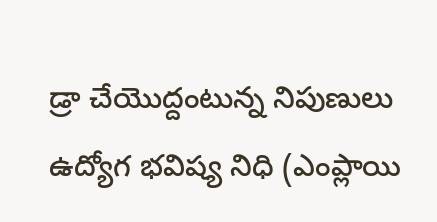డ్రా చేయొద్దంటున్న నిపుణులు ఉద్యోగ భవిష్య నిధి (ఎంప్లాయి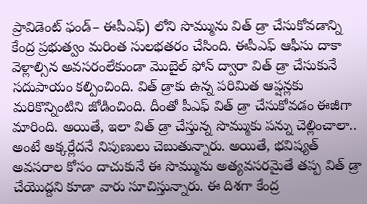ప్రావిడెంట్ ఫండ్– ఈపీఎఫ్) లోని సొమ్మును విత్ డ్రా చేసుకోవడాన్ని కేంద్ర ప్రభుత్వం మరింత సులభతరం చేసింది. ఈపీఎఫ్ ఆఫీసు దాకా వెళ్లాల్సిన అవసరంలేకుండా మొబైల్ ఫోన్ ద్వారా విత్ డ్రా చేసుకునే సదుపాయం కల్పించింది. విత్ డ్రాకు ఉన్న పరిమిత ఆప్షన్లకు మరికొన్నింటిని జోడించింది. దీంతో పీఎఫ్ విత్ డ్రా చేసుకోవడం ఈజీగా మారింది. అయితే, ఇలా విత్ డ్రా చేస్తున్న సొమ్ముకు పన్ను చెల్లించాలా.. అంటే అక్కర్లేదనే నిపుణులు చెబుతున్నారు. అయితే, భవిష్యత్ అవసరాల కోసం దాచుకునే ఈ సొమ్మును అత్యవసరమైతే తప్ప విత్ డ్రా చేయొద్దని కూడా వారు సూచిస్తున్నారు. ఈ దిశగా కేంద్ర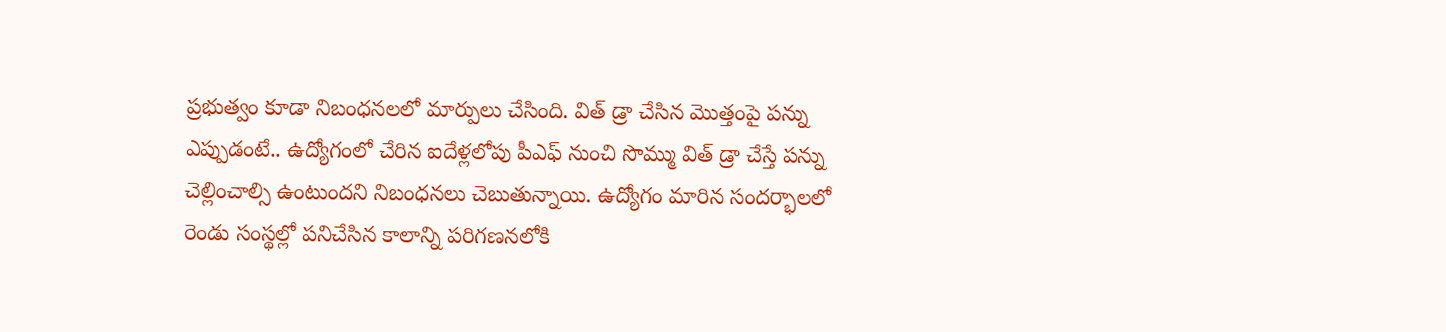ప్రభుత్వం కూడా నిబంధనలలో మార్పులు చేసింది. విత్ డ్రా చేసిన మొత్తంపై పన్ను ఎప్పుడంటే.. ఉద్యోగంలో చేరిన ఐదేళ్లలోపు పీఎఫ్ నుంచి సొమ్ము విత్ డ్రా చేస్తే పన్ను చెల్లించాల్సి ఉంటుందని నిబంధనలు చెబుతున్నాయి. ఉద్యోగం మారిన సందర్భాలలో రెండు సంస్థల్లో పనిచేసిన కాలాన్ని పరిగణనలోకి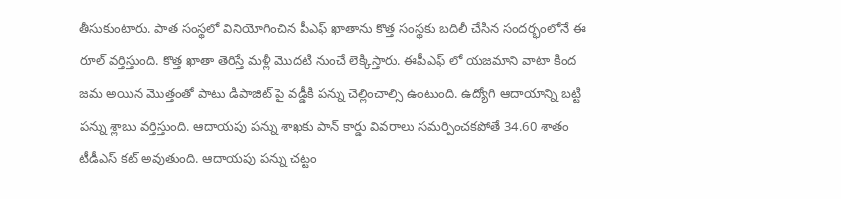తీసుకుంటారు. పాత సంస్థలో వినియోగించిన పీఎఫ్ ఖాతాను కొత్త సంస్థకు బదిలీ చేసిన సందర్భంలోనే ఈ రూల్ వర్తిస్తుంది. కొత్త ఖాతా తెరిస్తే మళ్లీ మొదటి నుంచే లెక్కిస్తారు. ఈపీఎఫ్ లో యజమాని వాటా కింద జమ అయిన మొత్తంతో పాటు డిపాజిట్ పై వడ్డీకి పన్ను చెల్లించాల్సి ఉంటుంది. ఉద్యోగి ఆదాయాన్ని బట్టి పన్ను శ్లాబు వర్తిస్తుంది. ఆదాయపు పన్ను శాఖకు పాన్ కార్డు వివరాలు సమర్పించకపోతే 34.60 శాతం టీడీఎస్ కట్ అవుతుంది. ఆదాయపు పన్ను చట్టం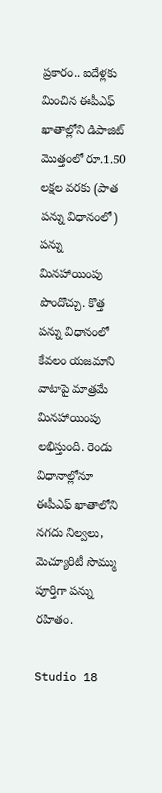ప్రకారం.. ఐదేళ్లకు మించిన ఈపీఎఫ్ ఖాతాల్లోని డిపాజిట్ మొత్తంలో రూ.1.50 లక్షల వరకు (పాత పన్ను విధానంలో) పన్ను మినహాయింపు పొందొచ్చు. కొత్త పన్ను విధానంలో కేవలం యజమాని వాటాపై మాత్రమే మినహాయింపు లభిస్తుంది. రెండు విధానాల్లోనూ ఈపీఎఫ్‌ ఖాతాలోని నగదు నిల్వలు, మెచ్యూరిటీ సొమ్ము పూర్తిగా పన్ను రహితం.

Studio 18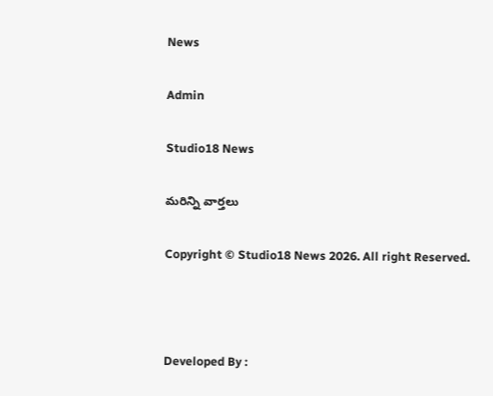News

Admin

Studio18 News

మరిన్ని వార్తలు

Copyright © Studio18 News 2026. All right Reserved.



Developed By :